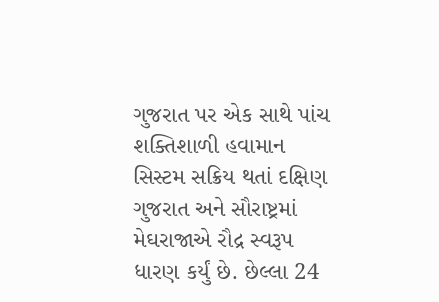ગુજરાત પર એક સાથે પાંચ શક્તિશાળી હવામાન સિસ્ટમ સક્રિય થતાં દક્ષિણ ગુજરાત અને સૌરાષ્ટ્રમાં મેઘરાજાએ રૌદ્ર સ્વરૂપ ધારણ કર્યું છે. છેલ્લા 24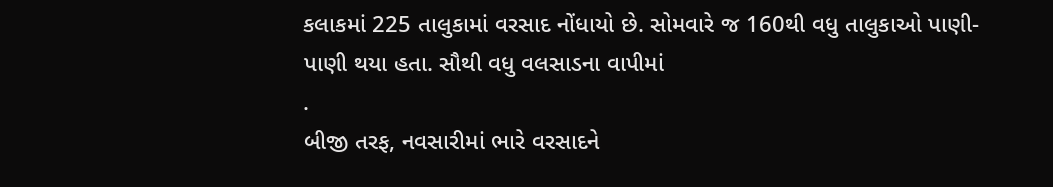કલાકમાં 225 તાલુકામાં વરસાદ નોંધાયો છે. સોમવારે જ 160થી વધુ તાલુકાઓ પાણી-પાણી થયા હતા. સૌથી વધુ વલસાડના વાપીમાં
.
બીજી તરફ, નવસારીમાં ભારે વરસાદને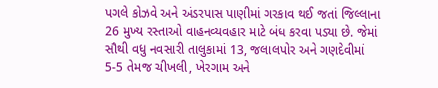પગલે કોઝવે અને અંડરપાસ પાણીમાં ગરકાવ થઈ જતાં જિલ્લાના 26 મુખ્ય રસ્તાઓ વાહનવ્યવહાર માટે બંધ કરવા પડ્યા છે. જેમાં સૌથી વધુ નવસારી તાલુકામાં 13, જલાલપોર અને ગણદેવીમાં 5-5 તેમજ ચીખલી, ખેરગામ અને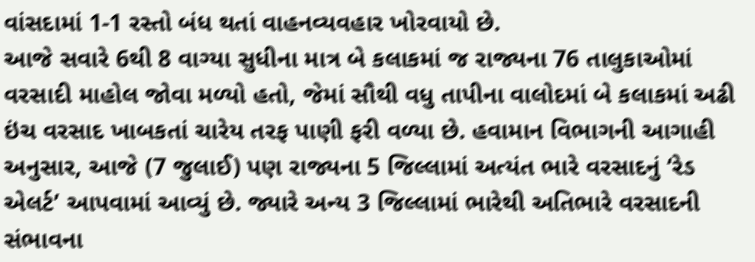વાંસદામાં 1-1 રસ્તો બંધ થતાં વાહનવ્યવહાર ખોરવાયો છે.
આજે સવારે 6થી 8 વાગ્યા સુધીના માત્ર બે કલાકમાં જ રાજ્યના 76 તાલુકાઓમાં વરસાદી માહોલ જોવા મળ્યો હતો, જેમાં સૌથી વધુ તાપીના વાલોદમાં બે કલાકમાં અઢી ઇંચ વરસાદ ખાબકતાં ચારેય તરફ પાણી ફરી વળ્યા છે. હવામાન વિભાગની આગાહી અનુસાર, આજે (7 જુલાઈ) પણ રાજ્યના 5 જિલ્લામાં અત્યંત ભારે વરસાદનું ‘રેડ એલર્ટ’ આપવામાં આવ્યું છે. જ્યારે અન્ય 3 જિલ્લામાં ભારેથી અતિભારે વરસાદની સંભાવના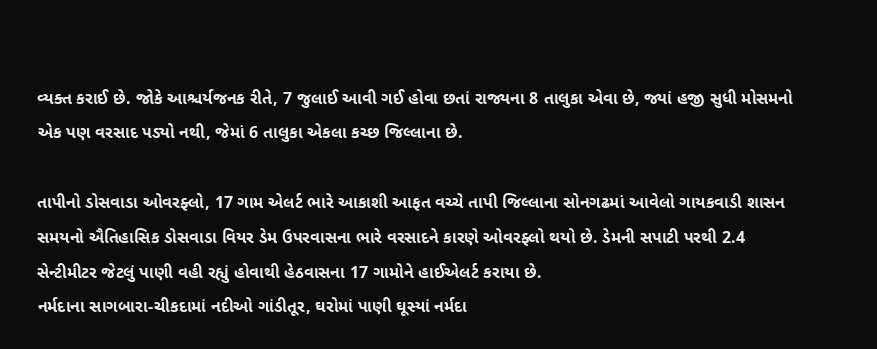વ્યક્ત કરાઈ છે. જોકે આશ્ચર્યજનક રીતે, 7 જુલાઈ આવી ગઈ હોવા છતાં રાજ્યના 8 તાલુકા એવા છે, જ્યાં હજી સુધી મોસમનો એક પણ વરસાદ પડ્યો નથી, જેમાં 6 તાલુકા એકલા કચ્છ જિલ્લાના છે.

તાપીનો ડોસવાડા ઓવરફ્લો, 17 ગામ એલર્ટ ભારે આકાશી આફત વચ્ચે તાપી જિલ્લાના સોનગઢમાં આવેલો ગાયકવાડી શાસન સમયનો ઐતિહાસિક ડોસવાડા વિયર ડેમ ઉપરવાસના ભારે વરસાદને કારણે ઓવરફ્લો થયો છે. ડેમની સપાટી પરથી 2.4 સેન્ટીમીટર જેટલું પાણી વહી રહ્યું હોવાથી હેઠવાસના 17 ગામોને હાઈએલર્ટ કરાયા છે.
નર્મદાના સાગબારા-ચીકદામાં નદીઓ ગાંડીતૂર, ઘરોમાં પાણી ઘૂસ્યાં નર્મદા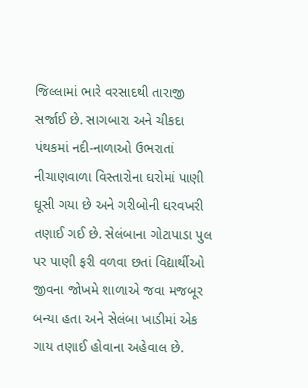જિલ્લામાં ભારે વરસાદથી તારાજી સર્જાઈ છે. સાગબારા અને ચીકદા પંથકમાં નદી-નાળાઓ ઉભરાતાં નીચાણવાળા વિસ્તારોના ઘરોમાં પાણી ઘૂસી ગયા છે અને ગરીબોની ઘરવખરી તણાઈ ગઈ છે. સેલંબાના ગોટાપાડા પુલ પર પાણી ફરી વળવા છતાં વિદ્યાર્થીઓ જીવના જોખમે શાળાએ જવા મજબૂર બન્યા હતા અને સેલંબા ખાડીમાં એક ગાય તણાઈ હોવાના અહેવાલ છે.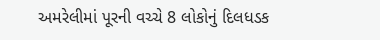અમરેલીમાં પૂરની વચ્ચે 8 લોકોનું દિલધડક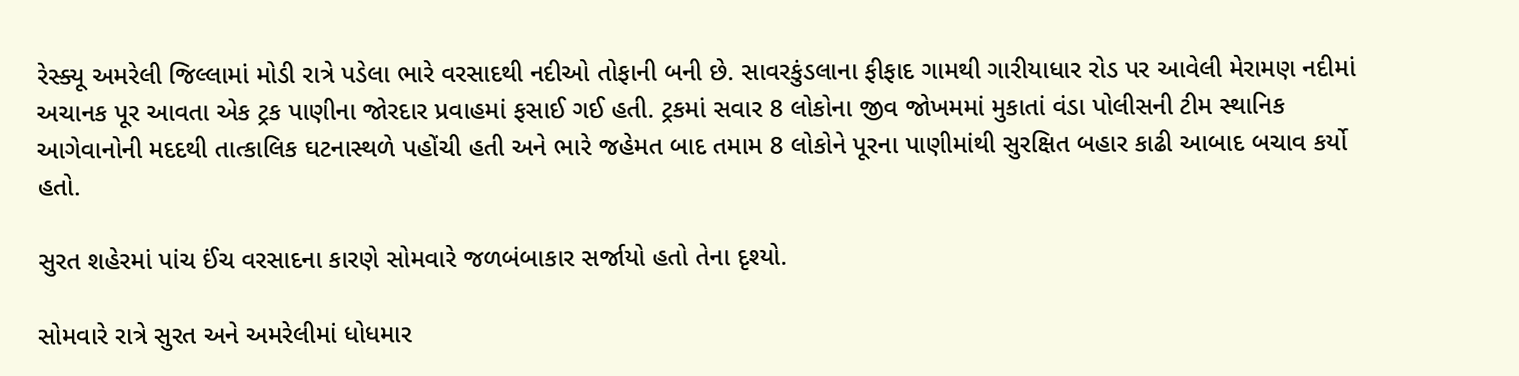રેસ્ક્યૂ અમરેલી જિલ્લામાં મોડી રાત્રે પડેલા ભારે વરસાદથી નદીઓ તોફાની બની છે. સાવરકુંડલાના ફીફાદ ગામથી ગારીયાધાર રોડ પર આવેલી મેરામણ નદીમાં અચાનક પૂર આવતા એક ટ્રક પાણીના જોરદાર પ્રવાહમાં ફસાઈ ગઈ હતી. ટ્રકમાં સવાર 8 લોકોના જીવ જોખમમાં મુકાતાં વંડા પોલીસની ટીમ સ્થાનિક આગેવાનોની મદદથી તાત્કાલિક ઘટનાસ્થળે પહોંચી હતી અને ભારે જહેમત બાદ તમામ 8 લોકોને પૂરના પાણીમાંથી સુરક્ષિત બહાર કાઢી આબાદ બચાવ કર્યો હતો.

સુરત શહેરમાં પાંચ ઈંચ વરસાદના કારણે સોમવારે જળબંબાકાર સર્જાયો હતો તેના દૃશ્યો.

સોમવારે રાત્રે સુરત અને અમરેલીમાં ધોધમાર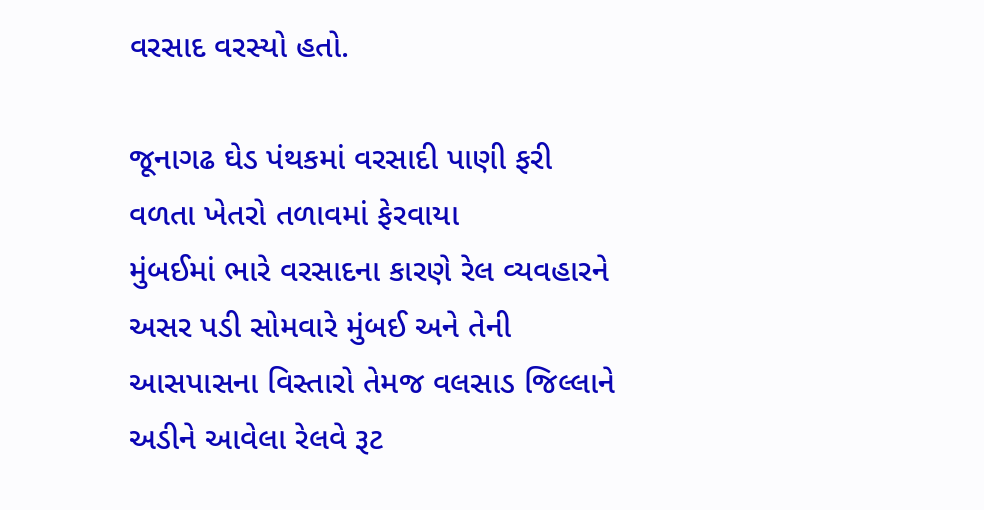વરસાદ વરસ્યો હતો.

જૂનાગઢ ઘેડ પંથકમાં વરસાદી પાણી ફરી વળતા ખેતરો તળાવમાં ફેરવાયા
મુંબઈમાં ભારે વરસાદના કારણે રેલ વ્યવહારને અસર પડી સોમવારે મુંબઈ અને તેની આસપાસના વિસ્તારો તેમજ વલસાડ જિલ્લાને અડીને આવેલા રેલવે રૂટ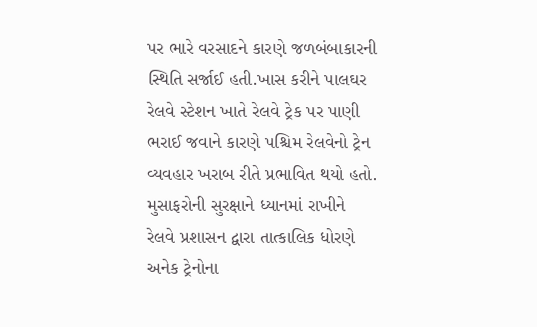પર ભારે વરસાદને કારણે જળબંબાકારની સ્થિતિ સર્જાઈ હતી.ખાસ કરીને પાલઘર રેલવે સ્ટેશન ખાતે રેલવે ટ્રેક પર પાણી ભરાઈ જવાને કારણે પશ્ચિમ રેલવેનો ટ્રેન વ્યવહાર ખરાબ રીતે પ્રભાવિત થયો હતો.
મુસાફરોની સુરક્ષાને ધ્યાનમાં રાખીને રેલવે પ્રશાસન દ્વારા તાત્કાલિક ધોરણે અનેક ટ્રેનોના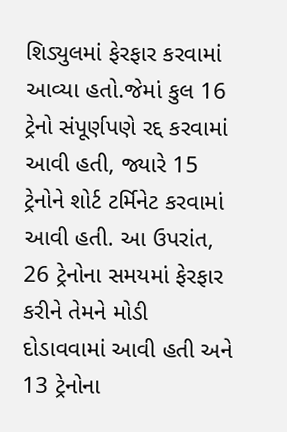શિડ્યુલમાં ફેરફાર કરવામાં આવ્યા હતો.જેમાં કુલ 16 ટ્રેનો સંપૂર્ણપણે રદ્દ કરવામાં આવી હતી, જ્યારે 15 ટ્રેનોને શોર્ટ ટર્મિનેટ કરવામાં આવી હતી. આ ઉપરાંત, 26 ટ્રેનોના સમયમાં ફેરફાર કરીને તેમને મોડી દોડાવવામાં આવી હતી અને 13 ટ્રેનોના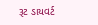રૂટ ડાયવર્ટ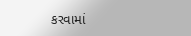કરવામાં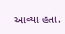આવ્યા હતા.